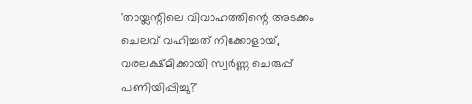'തായ്ലന്റിലെ വിവാഹത്തിന്റെ അടക്കം ചെലവ് വഹിച്ചത് നിക്കോളായ്, വരലക്ഷ്മിക്കായി സ്വർണ്ണ ചെരുപ്പ് പണിയിപ്പിച്ചു?'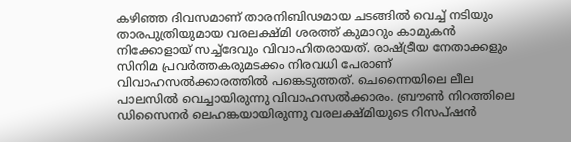കഴിഞ്ഞ ദിവസമാണ് താരനിബിഢമായ ചടങ്ങിൽ വെച്ച് നടിയും താരപുത്രിയുമായ വരലക്ഷ്മി ശരത്ത് കുമാറും കാമുകൻ നിക്കോളായ് സച്ച്ദേവും വിവാഹിതരായത്. രാഷ്ട്രീയ നേതാക്കളും സിനിമ പ്രവർത്തകരുമടക്കം നിരവധി പേരാണ് വിവാഹസൽക്കാരത്തിൽ പങ്കെടുത്തത്. ചെന്നൈയിലെ ലീല പാലസിൽ വെച്ചായിരുന്നു വിവാഹസൽക്കാരം. ബ്രൗൺ നിറത്തിലെ ഡിസൈനർ ലെഹങ്കയായിരുന്നു വരലക്ഷ്മിയുടെ റിസപ്ഷൻ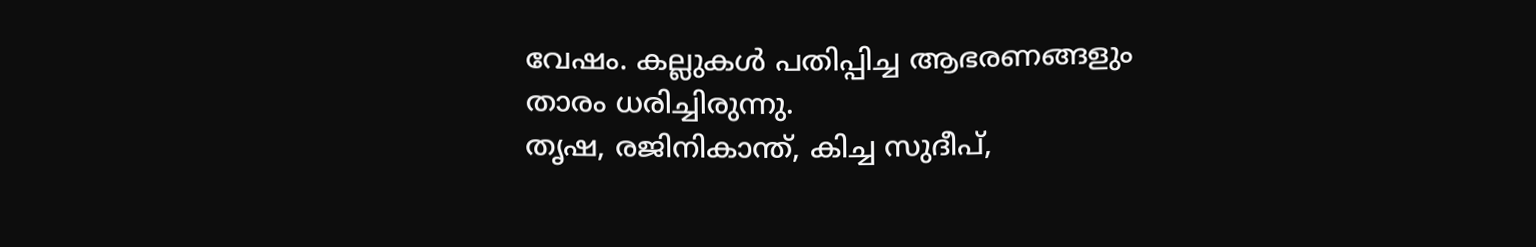വേഷം. കല്ലുകൾ പതിപ്പിച്ച ആഭരണങ്ങളും താരം ധരിച്ചിരുന്നു.
തൃഷ, രജിനികാന്ത്, കിച്ച സുദീപ്,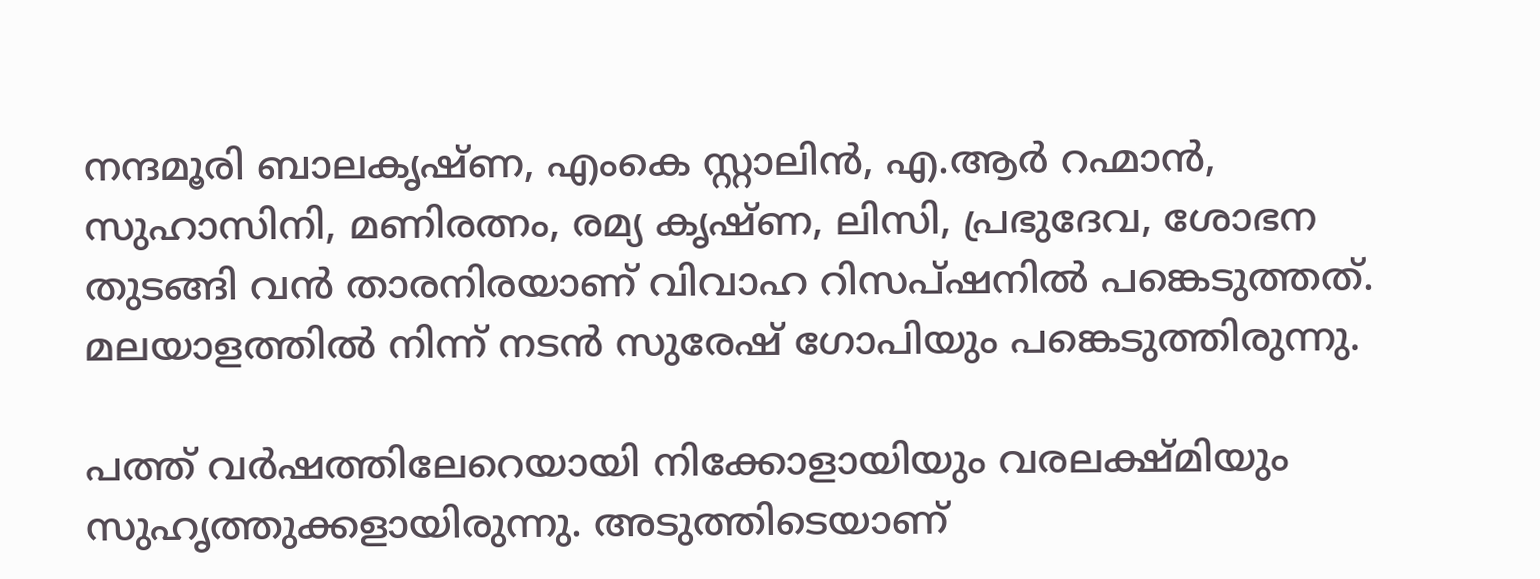നന്ദമൂരി ബാലകൃഷ്ണ, എംകെ സ്റ്റാലിൻ, എ.ആർ റഹ്മാൻ, സുഹാസിനി, മണിരത്നം, രമ്യ കൃഷ്ണ, ലിസി, പ്രഭുദേവ, ശോഭന തുടങ്ങി വൻ താരനിരയാണ് വിവാഹ റിസപ്ഷനിൽ പങ്കെടുത്തത്. മലയാളത്തിൽ നിന്ന് നടൻ സുരേഷ് ഗോപിയും പങ്കെടുത്തിരുന്നു.

പത്ത് വർഷത്തിലേറെയായി നിക്കോളായിയും വരലക്ഷ്മിയും സുഹൃത്തുക്കളായിരുന്നു. അടുത്തിടെയാണ്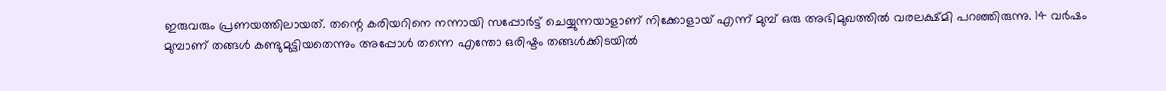ഇരുവരും പ്രണയത്തിലായത്. തന്റെ കരിയറിനെ നന്നായി സപ്പോർട്ട് ചെയ്യുന്നയാളാണ് നിക്കോളായ് എന്ന് മുമ്പ് ഒരു അഭിമുഖത്തിൽ വരലക്ഷ്മി പറഞ്ഞിരുന്നു. 14 വർഷം മുമ്പാണ് തങ്ങൾ കണ്ടുമുട്ടിയതെന്നും അപ്പോൾ തന്നെ എന്തോ ഒരിഷ്ടം തങ്ങൾക്കിടയിൽ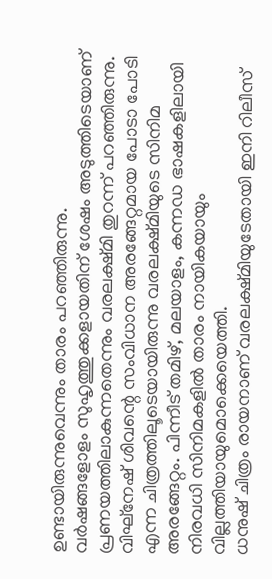ഉണ്ടായിരുന്നുവെന്നും താരം പറഞ്ഞിരുന്നു.
വർഷങ്ങളോളം സുഹൃത്തുക്കളായതിന് ശേഷം അടുത്തിടെയാണ് പ്രണയത്തിലാകുന്നതെന്നും വരലക്ഷ്മി തുറന്ന് പറഞ്ഞിരുന്നു. വിഘ്നേഷ് ശിവന്റെ സംവിധാന അരങ്ങേറ്റമായ പോടാ പോടി എന്ന ചിത്രത്തിലൂടെയായിരുന്നു വരലക്ഷ്മിയുടെ സിനിമ അരങ്ങേറ്റം. പിന്നീട് തമിഴ്, മലയാളം, കന്നഡ ഭാഷകളിലായി നിരവധി സിനിമകളിൽ താരം നായികയായും വില്ലത്തിയായുമൊക്കെയെത്തി.
ധനുഷ് ചിത്രം രായനാണ് വരലക്ഷ്മിയുടേതായി ഇനി റിലീസ്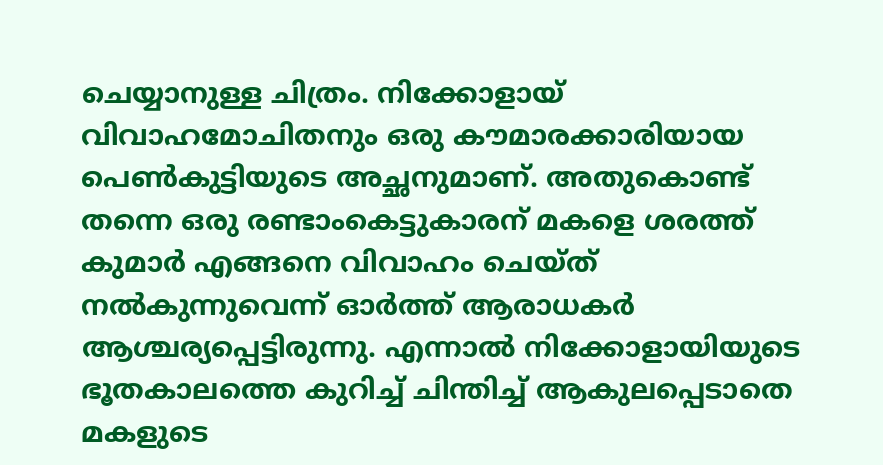ചെയ്യാനുള്ള ചിത്രം. നിക്കോളായ് വിവാഹമോചിതനും ഒരു കൗമാരക്കാരിയായ പെൺകുട്ടിയുടെ അച്ഛനുമാണ്. അതുകൊണ്ട് തന്നെ ഒരു രണ്ടാംകെട്ടുകാരന് മകളെ ശരത്ത് കുമാർ എങ്ങനെ വിവാഹം ചെയ്ത് നൽകുന്നുവെന്ന് ഓർത്ത് ആരാധകർ ആശ്ചര്യപ്പെട്ടിരുന്നു. എന്നാൽ നിക്കോളായിയുടെ ഭൂതകാലത്തെ കുറിച്ച് ചിന്തിച്ച് ആകുലപ്പെടാതെ മകളുടെ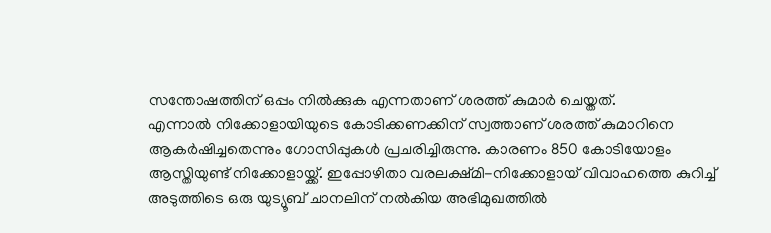സന്തോഷത്തിന് ഒപ്പം നിൽക്കുക എന്നതാണ് ശരത്ത് കുമാർ ചെയ്തത്.
എന്നാൽ നിക്കോളായിയുടെ കോടിക്കണക്കിന് സ്വത്താണ് ശരത്ത് കുമാറിനെ ആകർഷിച്ചതെന്നും ഗോസിപ്പുകൾ പ്രചരിച്ചിരുന്നു. കാരണം 850 കോടിയോളം ആസ്തിയുണ്ട് നിക്കോളായ്ക്ക്. ഇപ്പോഴിതാ വരലക്ഷ്മി-നിക്കോളായ് വിവാഹത്തെ കുറിച്ച് അടുത്തിടെ ഒരു യുട്യൂബ് ചാനലിന് നൽകിയ അഭിമുഖത്തിൽ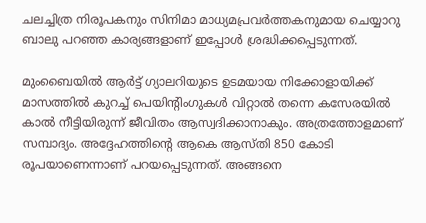ചലച്ചിത്ര നിരൂപകനും സിനിമാ മാധ്യമപ്രവർത്തകനുമായ ചെയ്യാറു ബാലു പറഞ്ഞ കാര്യങ്ങളാണ് ഇപ്പോൾ ശ്രദ്ധിക്കപ്പെടുന്നത്.

മുംബൈയിൽ ആർട്ട് ഗ്യാലറിയുടെ ഉടമയായ നിക്കോളായിക്ക് മാസത്തിൽ കുറച്ച് പെയിൻ്റിംഗുകൾ വിറ്റാൽ തന്നെ കസേരയിൽ കാൽ നീട്ടിയിരുന്ന് ജീവിതം ആസ്വദിക്കാനാകും. അത്രത്തോളമാണ് സമ്പാദ്യം. അദ്ദേഹത്തിൻ്റെ ആകെ ആസ്തി 850 കോടി രൂപയാണെന്നാണ് പറയപ്പെടുന്നത്. അങ്ങനെ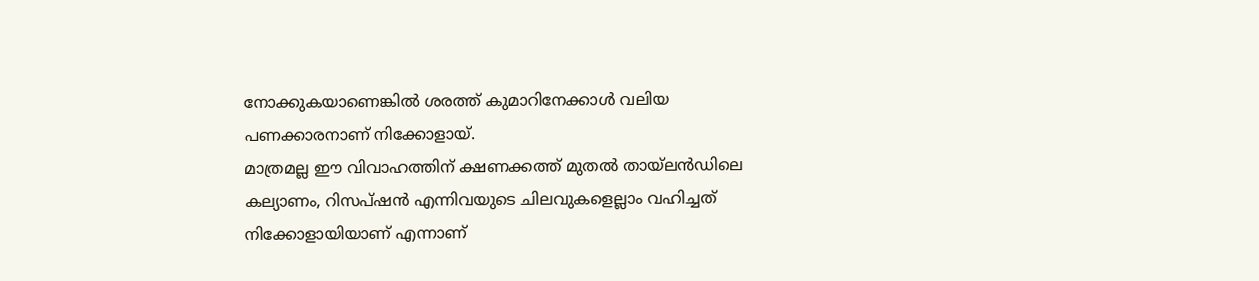നോക്കുകയാണെങ്കിൽ ശരത്ത് കുമാറിനേക്കാൾ വലിയ പണക്കാരനാണ് നിക്കോളായ്.
മാത്രമല്ല ഈ വിവാഹത്തിന് ക്ഷണക്കത്ത് മുതൽ തായ്ലൻഡിലെ കല്യാണം, റിസപ്ഷൻ എന്നിവയുടെ ചിലവുകളെല്ലാം വഹിച്ചത് നിക്കോളായിയാണ് എന്നാണ്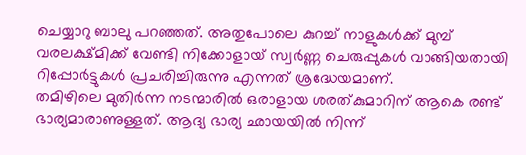ചെയ്യാറു ബാലു പറഞ്ഞത്. അതുപോലെ കുറച്ച് നാളുകൾക്ക് മുമ്പ് വരലക്ഷ്മിക്ക് വേണ്ടി നിക്കോളായ് സ്വർണ്ണ ചെരുപ്പുകൾ വാങ്ങിയതായി റിപ്പോർട്ടുകൾ പ്രചരിച്ചിരുന്നു എന്നത് ശ്രദ്ധേയമാണ്.
തമിഴിലെ മുതിർന്ന നടന്മാരിൽ ഒരാളായ ശരത്കുമാറിന് ആകെ രണ്ട് ഭാര്യമാരാണുള്ളത്. ആദ്യ ഭാര്യ ഛായയിൽ നിന്ന്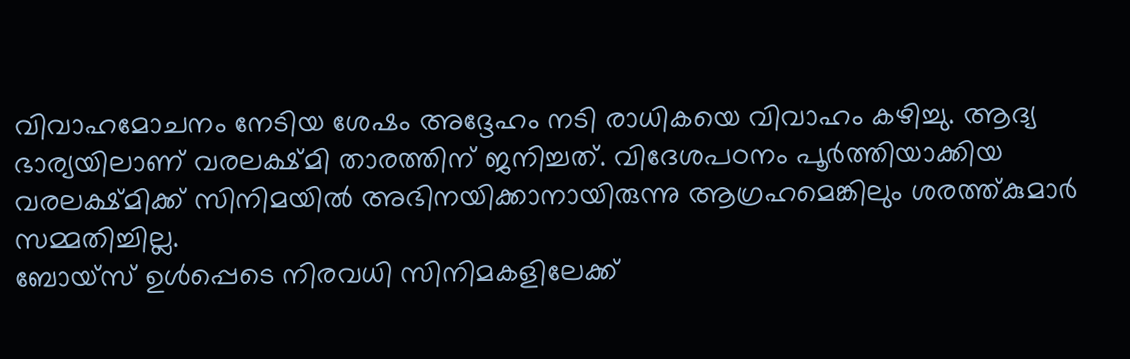വിവാഹമോചനം നേടിയ ശേഷം അദ്ദേഹം നടി രാധികയെ വിവാഹം കഴിച്ചു. ആദ്യ ഭാര്യയിലാണ് വരലക്ഷ്മി താരത്തിന് ജനിച്ചത്. വിദേശപഠനം പൂർത്തിയാക്കിയ വരലക്ഷ്മിക്ക് സിനിമയിൽ അഭിനയിക്കാനായിരുന്നു ആഗ്രഹമെങ്കിലും ശരത്ത്കുമാർ സമ്മതിച്ചില്ല.
ബോയ്സ് ഉൾപ്പെടെ നിരവധി സിനിമകളിലേക്ക്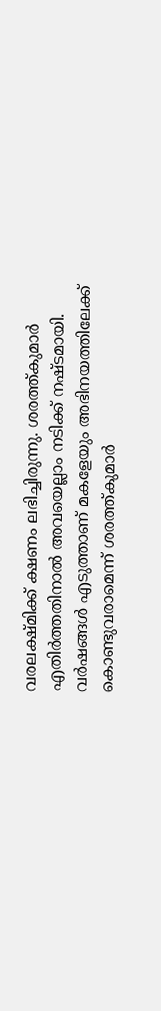വരലക്ഷ്മിക്ക് ക്ഷണം ലഭിച്ചിരുന്നു. ശരത്ത്കുമാർ എതിർത്തതിനാൽ അവയെല്ലാം നടിക്ക് നഷ്ടമായി. വർഷങ്ങൾ എടുത്താണ് മകളേയും അഭിനയത്തിലേക്ക് കൊണ്ടുവരാമെന്ന് ശരത്ത്കുമാർ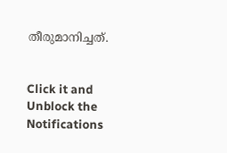തീരുമാനിച്ചത്.


Click it and Unblock the Notifications